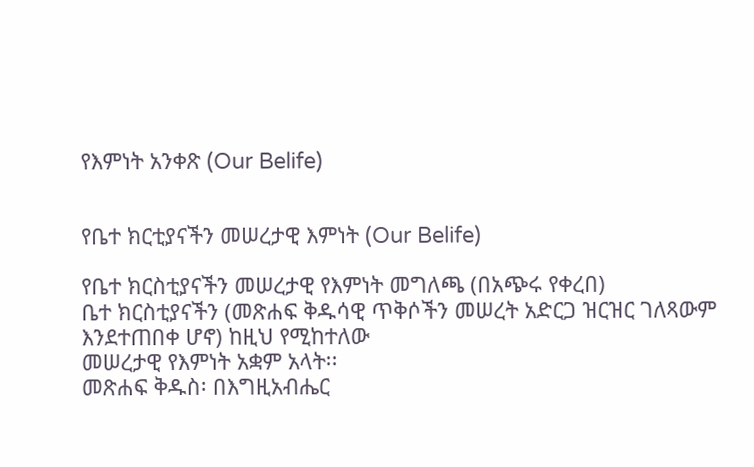የእምነት አንቀጽ (Our Belife)


የቤተ ክርቲያናችን መሠረታዊ እምነት (Our Belife)

የቤተ ክርስቲያናችን መሠረታዊ የእምነት መግለጫ (በአጭሩ የቀረበ)
ቤተ ክርስቲያናችን (መጽሐፍ ቅዱሳዊ ጥቅሶችን መሠረት አድርጋ ዝርዝር ገለጻውም እንደተጠበቀ ሆኖ) ከዚህ የሚከተለው
መሠረታዊ የእምነት አቋም አላት፡፡
መጽሐፍ ቅዱስ፡ በእግዚአብሔር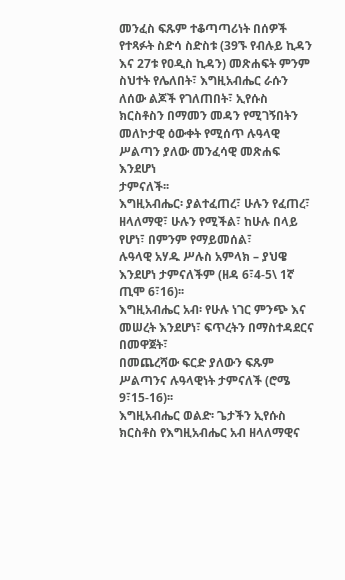መንፈስ ፍጹም ተቆጣጣሪነት በሰዎች የተጻፉት ስድሳ ስድስቱ (39ኙ የብሉይ ኪዳን
እና 27ቱ የዐዲስ ኪዳን) መጽሐፍት ምንም ስህተት የሌለበት፣ እግዚአብሔር ራሱን ለሰው ልጆች የገለጠበት፣ ኢየሱስ
ክርስቶስን በማመን መዳን የሚገኝበትን መለኮታዊ ዕውቀት የሚሰጥ ሉዓላዊ ሥልጣን ያለው መንፈሳዊ መጽሐፍ እንደሆነ
ታምናለች፡፡
እግዚአብሔር፡ ያልተፈጠረ፣ ሁሉን የፈጠረ፣ ዘላለማዊ፣ ሁሉን የሚችል፣ ከሁሉ በላይ የሆነ፣ በምንም የማይመሰል፣
ሉዓላዊ አሃዱ ሥሉስ አምላክ – ያህዌ እንደሆነ ታምናለችም (ዘዳ 6፣4-5\ 1ኛ ጢሞ 6፣16)፡፡
እግዚአብሔር አብ፡ የሁሉ ነገር ምንጭ እና መሠረት እንደሆነ፣ ፍጥረትን በማስተዳደርና በመዋጀት፣
በመጨረሻው ፍርድ ያለውን ፍጹም ሥልጣንና ሉዓላዊነት ታምናለች (ሮሜ 9፣15-16)፡፡
እግዚአብሔር ወልድ፡ ጌታችን ኢየሱስ ክርስቶስ የእግዚአብሔር አብ ዘላለማዊና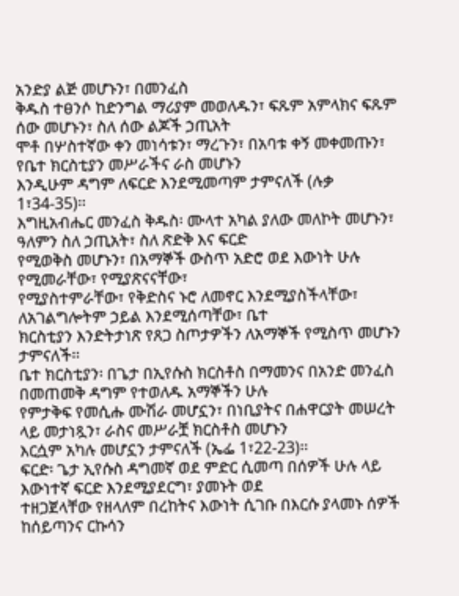አንድያ ልጅ መሆኑን፣ በመንፈስ
ቅዱስ ተፀንሶ ከድንግል ማሪያም መወለዱን፣ ፍጹም አምላክና ፍጹም ሰው መሆኑን፣ ስለ ሰው ልጆች ኃጢአት
ሞቶ በሦስተኛው ቀን መነሳቱን፣ ማረጉን፣ በአባቱ ቀኝ መቀመጡን፣ የቤተ ክርስቲያን መሥራችና ራስ መሆኑን
እንዲሁም ዳግም ለፍርድ እንደሚመጣም ታምናለች (ሉቃ 1፣34-35)፡፡
እግዚአብሔር መንፈስ ቅዱስ፡ ሙላተ አካል ያለው መለኮት መሆኑን፣ ዓለምን ስለ ኃጢአት፣ ስለ ጽድቅ እና ፍርድ
የሚወቅስ መሆኑን፣ በአማኞች ውስጥ አድሮ ወደ እውነት ሁሉ የሚመራቸው፣ የሚያጽናናቸው፣
የሚያስተምራቸው፣ የቅድስና ኑሮ ለመኖር እንደሚያስችላቸው፣ ለአገልግሎትም ኃይል እንደሚሰጣቸው፣ ቤተ
ክርስቲያን እንድትታነጽ የጸጋ ስጦታዎችን ለአማኞች የሚስጥ መሆኑን ታምናለች፡፡
ቤተ ክርስቲያን፡ በጌታ በኢየሱስ ክርስቶስ በማመንና በአንድ መንፈስ በመጠመቅ ዳግም የተወለዱ አማኞችን ሁሉ
የምታቅፍ የመሲሑ ሙሽራ መሆኗን፣ በነቢያትና በሐዋርያት መሠረት ላይ መታነጿን፣ ራስና መሥራቿ ክርስቶስ መሆኑን
እርሷም አካሉ መሆኗን ታምናለች (ኤፌ 1፣22-23)፡፡
ፍርድ፡ ጌታ ኢየሱስ ዳግመኛ ወደ ምድር ሲመጣ በሰዎች ሁሉ ላይ እውነተኛ ፍርድ እንደሚያደርግ፣ ያመኑት ወደ
ተዘጋጀላቸው የዘላለም በረከትና እውነት ሲገቡ በእርሱ ያላመኑ ሰዎች ከሰይጣንና ርኩሳን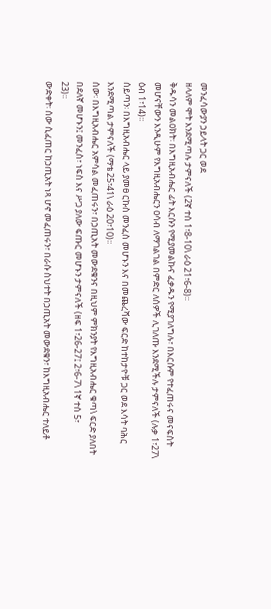መንፈሳውያን ኃይላት ጋር ወደ
ዘላለም ሞት እንደሚጣሉ ታምናለች (2ኛ ተሰ 1፣8-10\ ራዕ 21፣6-8)፡፡
ቅዱሳን መልዐክት፡ በእግዚአብሔር ፊት እርሱን የሚያመልኩና ፈቃዱን የሚያገለግሉ፣ በእርሱም የተፈጠሩና መናፍስት
መሆናቸውን እንዲሁም የእግዚአብሔርን ዐሳብ ለማገልገል በምድር ለሰዎች ሊገለጡ እንደሚችሉ ታምናለች (ሉቃ 1፣27\
ዕብ 1፣14)፡፡
ሰይጣን፡ በእግዚአብሔር ላይ ያመፀ ርኩስ መንፈስ መሆኑን እና በመጨረሻው ፍርድ ከተከታዮቹ ጋር ወደ እሳት ባሕር
እንደሚጣል ታምናለች (ማቴ 25፣41\ ራዕ 20፣10)፡፡
ሰው፡ በእግዚአብሔር አምሳል መፈጠሩን፣ በኃጢአት መውደቁንና በዚህም ምክንያት የእግዚአብሔር ቁጣ\ ፍርድ ያለበት
በደለኛ መሆኑን፤ መንፈስ፣ ነፍስ እና ሥጋ ያለው ፍጡር መሆኑን ታምናለች (ዘፍ 1፣26-27፤ 2፣6-7\ 1ኛ ተሰ 5፣
23)፡፡
ውድቀት፡ ሰው ሲፈጠር ከኃጢአት ነጻ ሆኖ መፈጠሩን፣ በራሱ ስህተት በኃጢአት መውደቁን፣ ከእግዚአብሔር ተለይቶ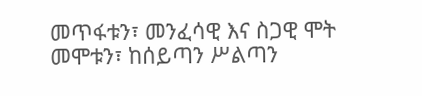መጥፋቱን፣ መንፈሳዊ እና ስጋዊ ሞት መሞቱን፣ ከሰይጣን ሥልጣን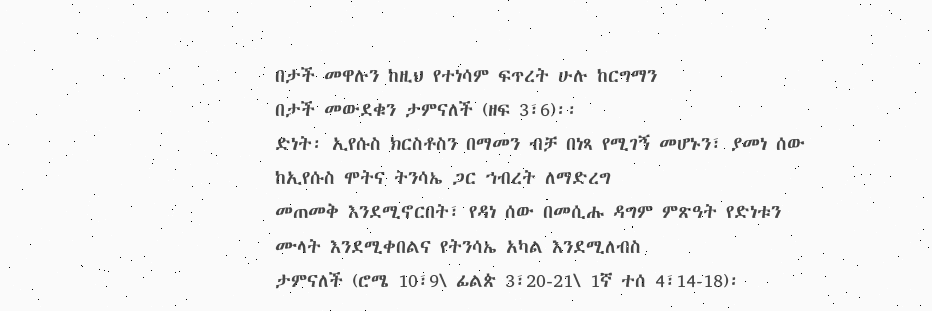በታች መዋሉን ከዚህ የተነሳም ፍጥረት ሁሉ ከርግማን
በታች መውደቁን ታምናለች (ዘፍ 3፣6)፡፡
ድነት፡ ኢየሱስ ክርስቶስን በማመን ብቻ በነጻ የሚገኝ መሆኑን፣ ያመነ ሰው ከኢየሱስ ሞትና ትንሳኤ ጋር ኀብረት ለማድረግ
መጠመቅ እንደሚኖርበት፣ የዳነ ሰው በመሲሑ ዳግም ምጽዓት የድነቱን ሙላት እንደሚቀበልና የትንሳኤ አካል እንደሚለብስ
ታምናለች (ሮሜ 10፣9\ ፊልጵ 3፣20-21\ 1ኛ ተሰ 4፣14-18)፡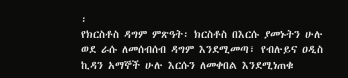፡
የክርስቶስ ዳግም ምጽዓት፡ ክርስቶስ በእርሱ ያመኑትን ሁሉ ወደ ራሱ ለመሰብሰብ ዳግም እንደሚመጣ፣ የብሉይና ዐዲስ
ኪዳን አማኞች ሁሉ እርሱን ለመቀበል እንደሚነጠቁ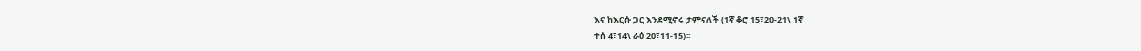እና ከእርሱ ጋር እንደሚኖሩ ታምናለች (1ኛ ቆሮ 15፣20-21\ 1ኛ
ተሰ 4፣14\ ራዕ 20፣11-15)፡፡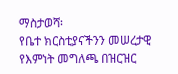ማስታወሻ፡
የቤተ ክርስቲያናችንን መሠረታዊ የእምነት መግለጫ በዝርዝር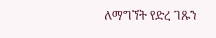ለማግኘት የድረ ገጹን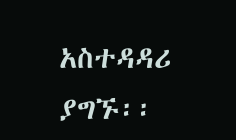አስተዳዳሪ ያግኙ፡፡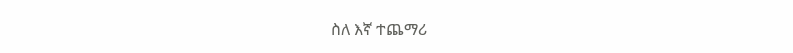ስለ እኛ ተጨማሪ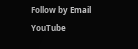Follow by Email
YouTube